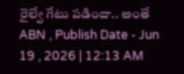రైల్వే గేటు పడిందా.. అంతే
ABN , Publish Date - Jun 19 , 2026 | 12:13 AM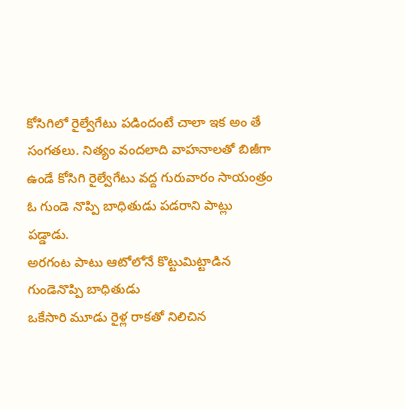కోసిగిలో రైల్వేగేటు పడిందంటే చాలా ఇక అం తే సంగతలు. నిత్యం వందలాది వాహనాలతో బిజీగా ఉండే కోసిగి రైల్వేగేటు వద్ద గురువారం సాయంత్రం ఓ గుండె నొప్పి బాధితుడు పడరాని పాట్లు పడ్డాడు.
అరగంట పాటు ఆటోలోనే కొట్టుమిట్టాడిన గుండెనొప్పి బాధితుడు
ఒకేసారి మూడు రైళ్ల రాకతో నిలిచిన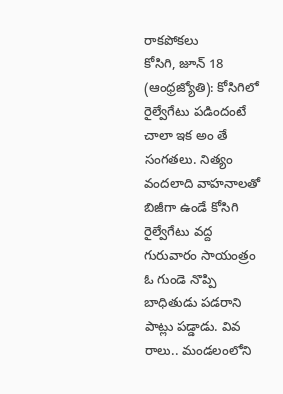రాకపోకలు
కోసిగి, జూన్ 18 (ఆంధ్రజ్యోతి): కోసిగిలో రైల్వేగేటు పడిందంటే చాలా ఇక అం తే సంగతలు. నిత్యం వందలాది వాహనాలతో బిజీగా ఉండే కోసిగి రైల్వేగేటు వద్ద గురువారం సాయంత్రం ఓ గుండె నొప్పి బాధితుడు పడరాని పాట్లు పడ్డాడు. వివ రాలు.. మండలంలోని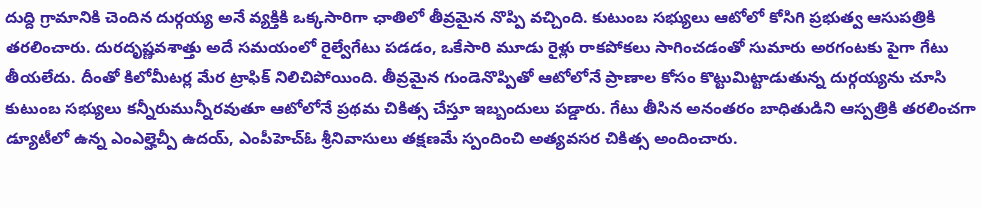దుద్ది గ్రామానికి చెందిన దుర్గయ్య అనే వ్యక్తికి ఒక్కసారిగా ఛాతిలో తీవ్రమైన నొప్పి వచ్చింది. కుటుంబ సభ్యులు ఆటోలో కోసిగి ప్రభుత్వ ఆసుపత్రికి తరలించారు. దురదృష్ణవశాత్తు అదే సమయంలో రైల్వేగేటు పడడం, ఒకేసారి మూడు రైళ్లు రాకపోకలు సాగించడంతో సుమారు అరగంటకు పైగా గేటు తీయలేదు. దీంతో కిలోమీటర్ల మేర ట్రాఫిక్ నిలిచిపోయింది. తీవ్రమైన గుండెనొప్పితో ఆటోలోనే ప్రాణాల కోసం కొట్టుమిట్టాడుతున్న దుర్గయ్యను చూసి కుటుంబ సభ్యులు కన్నీరుమున్నీరవుతూ ఆటోలోనే ప్రథమ చికిత్స చేస్తూ ఇబ్బందులు పడ్డారు. గేటు తీసిన అనంతరం బాధితుడిని ఆస్పత్రికి తరలించగా డ్యూటీలో ఉన్న ఎంఎల్హెచ్పీ ఉదయ్, ఎంపీహెచ్ఓ శ్రీనివాసులు తక్షణమే స్పందించి అత్యవసర చికిత్స అందించారు.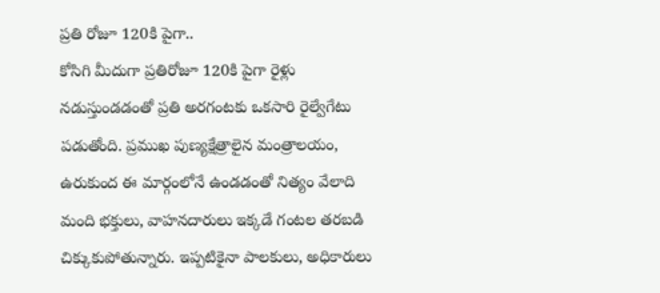ప్రతి రోజూ 120కి పైగా..
కోసిగి మీదుగా ప్రతిరోజూ 120కి పైగా రైళ్లు నడుస్తుండడంతో ప్రతి అరగంటకు ఒకసారి రైల్వేగేటు పడుతోంది. ప్రముఖ పుణ్యక్షేత్రాలైన మంత్రాలయం, ఉరుకుంద ఈ మార్గంలోనే ఉండడంతో నిత్యం వేలాది మంది భక్తులు, వాహనదారులు ఇక్కడే గంటల తరబడి చిక్కుకుపోతున్నారు. ఇప్పటికైనా పాలకులు, అధికారులు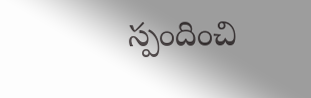స్పందించి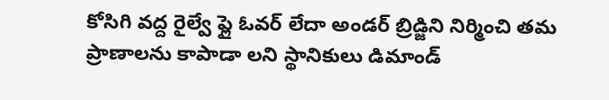కోసిగి వద్ద రైల్వే ఫ్లై ఓవర్ లేదా అండర్ బ్రిడ్జిని నిర్మించి తమ ప్రాణాలను కాపాడా లని స్థానికులు డిమాండ్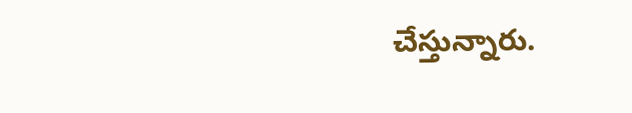చేస్తున్నారు.